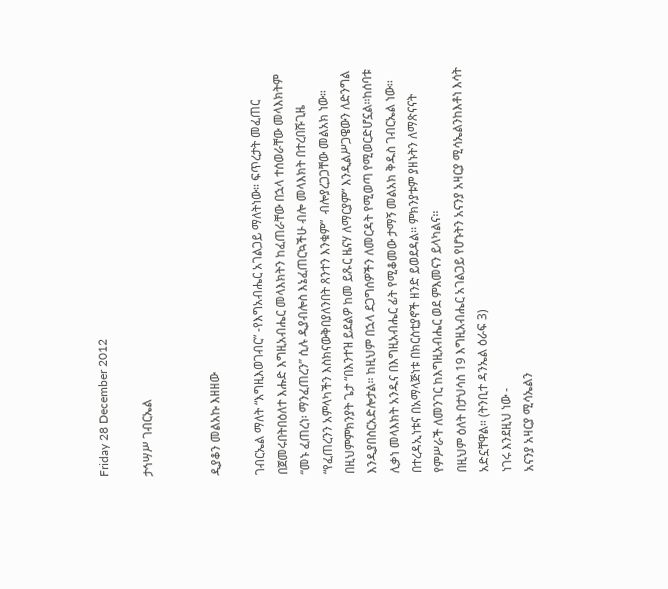Friday 28 December 2012

ታኅሣሥ ገብርኤል


ዲያቆን መልአኩ እዘዘው

ገብርኤል ማለት “እግዚእወገብር” -የእግአብሔር አገልጋይ ማለትነው። ፍጥረታት መፈጠር በጀመሩበትበዕለተ እሑድ እግዚአብሔር መላእክትን ከፈጠራቸው በኋላ ተሰወራቸው መላእክትም “መኑ ፈጠረነ፡ ማንፈጠረን” ሲሉ ዲያብሎስ እኔፈጠርኳችሁ ብሎ መላእክት በተረበሹጊዜ “የፈጠረንን አምላካችን እስክናውቅበያለንበት ጸንተን እንቁም”  ብሎያረጋጋቸው መልአክ ነው። በዚህምምክንያት ጌታ “በእንተዝ ይደልዎ ከመ ይጹር ዜናሃ ለማርያም” እንዲልሥጋዌውን ለድንግል እንዲያበስርአድሎታል። ከዚህም በኋላ ደጋግሰዎችን ለመርዳት የሚወጣ የሚወርድሆኗል።ከሰባቱ ሊቃነ መላእክት አንዱና በእግዚአብሔር ፊት የሚቆመው ታማኝ መልአክ ቅዱስ ገብርኤል ነው፡፡ በተረዳኢነቱና በአማላጅነቱ በክርስቲያኖች ዘንድ ይወደዳል፡፡ ምክንያቱም ያዘኑትን ለማጽናናት የምሥራች ለመንገር ከእግዚአብሔር ወደ ምእመናን ይላካልና፡፡
በዚህም ዕለት በታህሳስ 19 እግዚአብሔር አገልጋይ የሆኑትን አናንያ አዛርያ ሚሳኤልንከእቶነ እሳት አድኗቸዋል። (ትንቢተ ዳንኤል ዕራፍ 3)
ነገሩ እንደዚህ ነው -
አናንያ አዛርያ ሚሳኤልን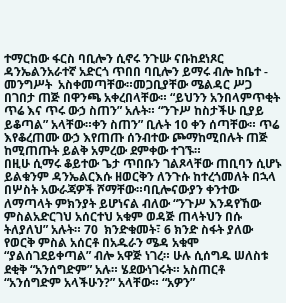ተማርከው ፋርስ ባቢሎን ሲኖሩ ንጉሡ ናቡከደነጾር ዳንኤልንአራተኛ አድርጎ ጥበበ ባቢሎን ይማሩ ብሎ ከቤተ - መንግሥት  አስቀመጣቸው።መጋቢያቸው ሜልዳር ሥጋ በገበታ ጠጅ በዋንጫ አቀረበላቸው። “ይህንን አንበላምጥቂት ጥሬ እና ጥሩ ውኃ ስጠን” አሉት። “ንጉሥ ከስታችሁ ቢያይ ይቆጣል” አላቸው።ቀን ስጠን” ቢሉት 10 ቀን ሰጣቸው። ጥሬ እየቆረጠሙ ውኃ እየጠጡ ሰንብተው ጮማከሚበሉት ጠጅ ከሚጠጡት ይልቅ አምረው ደምቀው ተገኙ።
በዚሁ ሲማሩ ቆይተው ጌታ ጥበቡን ገልጾላቸው ጠቢባን ሲሆኑ ይልቁንም ዳንኤልርእሱ ዘወርቅን ለንጉሱ ከተረጎመለት በኋላ በሦስት አውራጃዎች ሾማቸው።ባቢሎናውያን ቀንተው ለማጣላት ምክንያት ይሆነናል ብለው “ንጉሥ እንዳየኸው ምስልአድርገህ አሰርተህ አቁም ወዳጅ ጠላትህን በሱ ትለያለህ” አሉት። 70  ክንድቁመት፣ 6 ክንድ ስፋት ያለው የወርቅ ምስል አሰርቶ በአዱራን ሜዳ አቁሞ “ያልሰገደይቀጣል” ብሎ አዋጅ ነገረ። ሁሉ ሲሰግዱ ሠለስቱ ደቂቅ “አንሰግድም” አሉ። ሄደውነገሩት። አስጠርቶ “አንሰግድም አላችሁን?” አላቸው። “አዎን”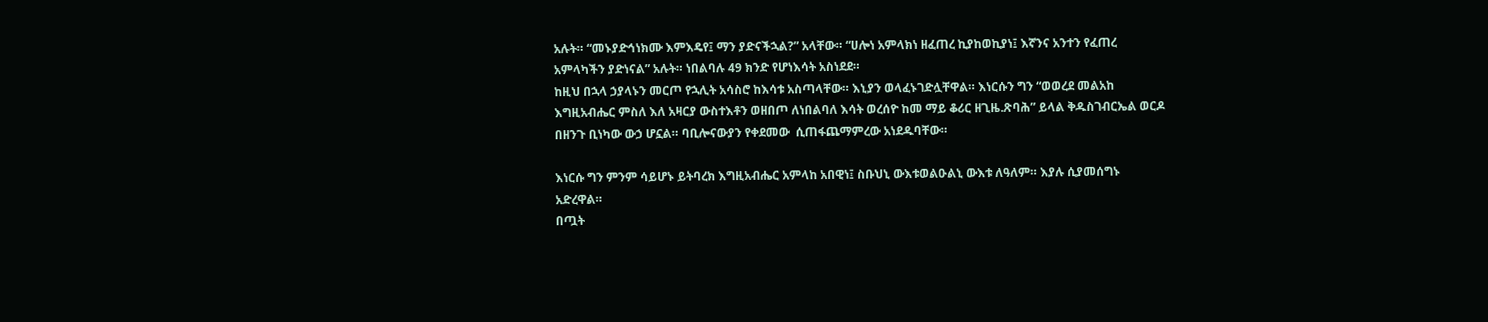አሉት። “መኑያድኅነክሙ እምእዴየ፤ ማን ያድናችኋል?” አላቸው። “ሀሎነ አምላክነ ዘፈጠረ ኪያከወኪያነ፤ እኛንና አንተን የፈጠረ አምላካችን ያድነናል” አሉት። ነበልባሉ 49 ክንድ የሆነእሳት አስነደደ።
ከዚህ በኋላ ኃያላኑን መርጦ የኋሊት አሳስሮ ከእሳቱ አስጣላቸው። እኒያን ወላፈኑገድሏቸዋል። እነርሱን ግን “ወወረደ መልአከ እግዚአብሔር ምስለ እለ አዛርያ ውስተእቶን ወዘበጦ ለነበልባለ እሳት ወረሰዮ ከመ ማይ ቆሪር ዘጊዜ.ጽባሕ” ይላል ቅዱስገብርኤል ወርዶ በዘንጉ ቢነካው ውኃ ሆኗል። ባቢሎናውያን የቀደመው  ሲጠፋጨማምረው አነደዱባቸው።

እነርሱ ግን ምንም ሳይሆኑ ይትባረክ እግዚአብሔር አምላከ አበዊነ፤ ስቡህኒ ውእቱወልዑልኒ ውእቱ ለዓለም። እያሉ ሲያመሰግኑ አድረዋል።
በጧት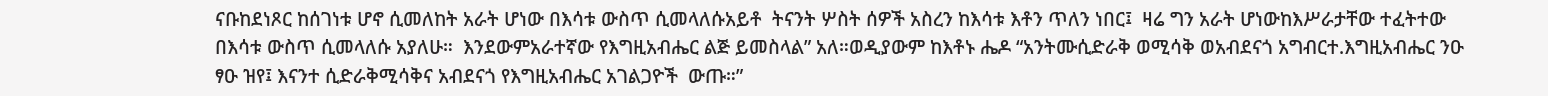ናቡከደነጾር ከሰገነቱ ሆኖ ሲመለከት አራት ሆነው በእሳቱ ውስጥ ሲመላለሱአይቶ  ትናንት ሦስት ሰዎች አስረን ከእሳቱ እቶን ጥለን ነበር፤  ዛሬ ግን አራት ሆነውከእሥራታቸው ተፈትተው በእሳቱ ውስጥ ሲመላለሱ አያለሁ።  እንደውምአራተኛው የእግዚአብሔር ልጅ ይመስላል” አለ።ወዲያውም ከእቶኑ ሔዶ “አንትሙሲድራቅ ወሚሳቅ ወአብደናጎ አግብርተ.እግዚአብሔር ንዑ ፃዑ ዝየ፤ እናንተ ሲድራቅሚሳቅና አብደናጎ የእግዚአብሔር አገልጋዮች  ውጡ።”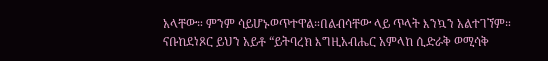አላቸው። ምንም ሳይሆኑወጥተዋል።በልብሳቸው ላይ ጥላት እንኳን አልተገኘም።
ናቡከደነጾር ይህን አይቶ “ይትባረክ እግዚአብሔር አምላከ ሲድራቅ ወሚሳቅ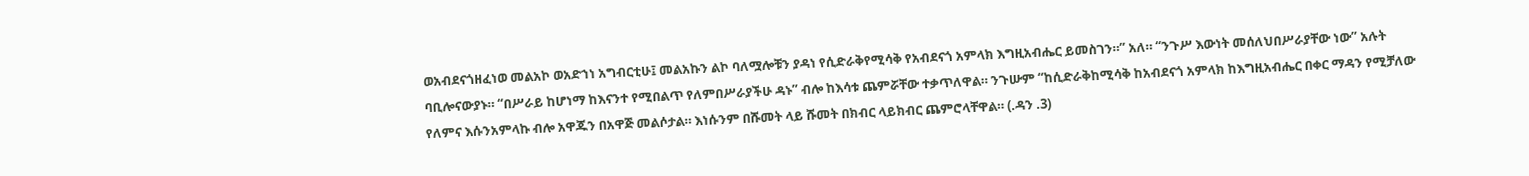ወአብደናጎዘፈነወ መልአኮ ወአድኀነ አግብርቲሁ፤ መልአኩን ልኮ ባለሟሎቹን ያዳነ የሲድራቅየሚሳቅ የአብደናጎ አምላክ እግዚአብሔር ይመስገን።” አለ። “ንጉሥ እውነት መሰለህበሥራያቸው ነው” አሉት ባቢሎናውያኑ። “በሥራይ ከሆነማ ከእናንተ የሚበልጥ የለምበሥራያችሁ ዳኑ” ብሎ ከእሳቱ ጨምሯቸው ተቃጥለዋል። ንጉሡም “ከሲድራቅከሚሳቅ ከአብደናጎ አምላክ ከእግዚአብሔር በቀር ማዳን የሚቻለው የለምና እሱንአምላኩ ብሎ አዋጁን በአዋጅ መልሶታል። እነሱንም በሹመት ላይ ሹመት በክብር ላይክብር ጨምሮላቸዋል። (.ዳን .3)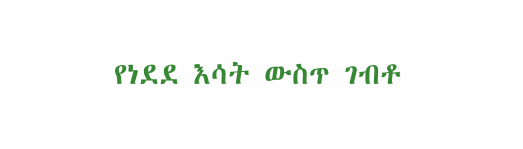የነደደ እሳት ውስጥ ገብቶ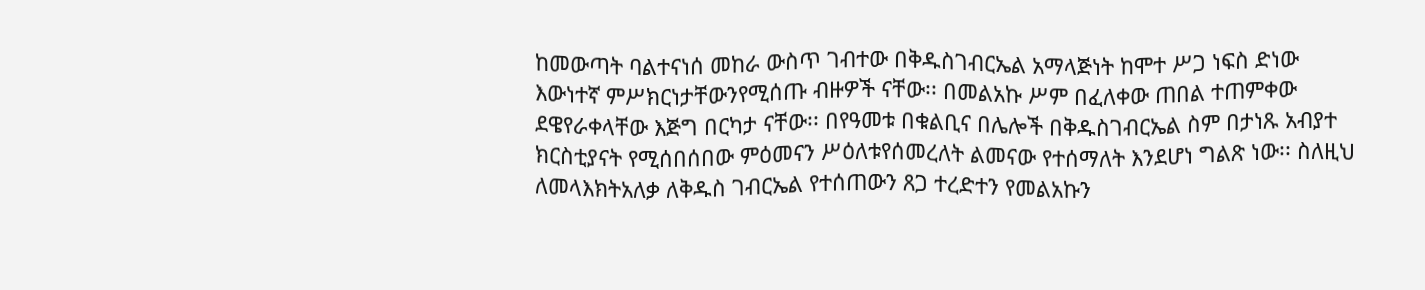ከመውጣት ባልተናነሰ መከራ ውስጥ ገብተው በቅዱስገብርኤል አማላጅነት ከሞተ ሥጋ ነፍስ ድነው እውነተኛ ምሥክርነታቸውንየሚሰጡ ብዙዎች ናቸው፡፡ በመልአኩ ሥም በፈለቀው ጠበል ተጠምቀው ደዌየራቀላቸው እጅግ በርካታ ናቸው፡፡ በየዓመቱ በቁልቢና በሌሎች በቅዱስገብርኤል ስም በታነጹ አብያተ ክርስቲያናት የሚሰበሰበው ምዕመናን ሥዕለቱየሰመረለት ልመናው የተሰማለት እንደሆነ ግልጽ ነው፡፡ ስለዚህ ለመላእክትአለቃ ለቅዱስ ገብርኤል የተሰጠውን ጸጋ ተረድተን የመልአኩን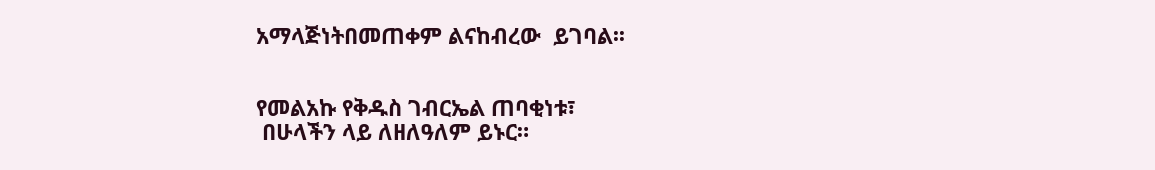አማላጅነትበመጠቀም ልናከብረው  ይገባል፡፡


የመልአኩ የቅዱስ ገብርኤል ጠባቂነቱ፣
 በሁላችን ላይ ለዘለዓለም ይኑር።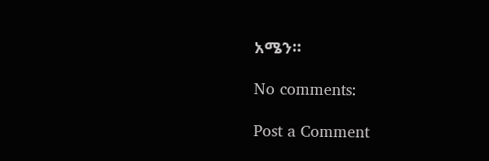አሜን።

No comments:

Post a Comment